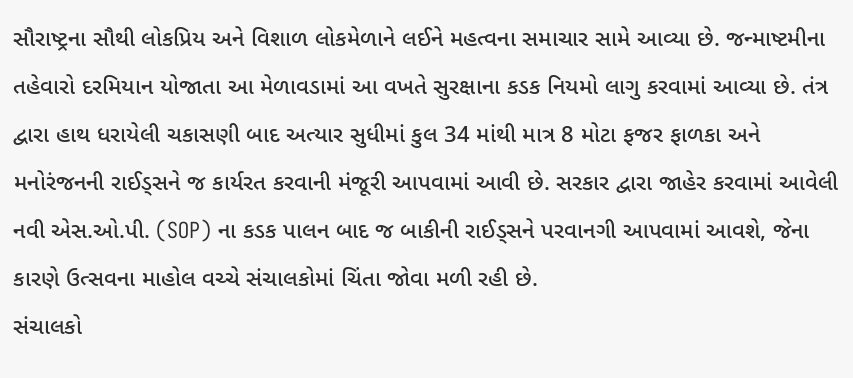સૌરાષ્ટ્રના સૌથી લોકપ્રિય અને વિશાળ લોકમેળાને લઈને મહત્વના સમાચાર સામે આવ્યા છે. જન્માષ્ટમીના તહેવારો દરમિયાન યોજાતા આ મેળાવડામાં આ વખતે સુરક્ષાના કડક નિયમો લાગુ કરવામાં આવ્યા છે. તંત્ર દ્વારા હાથ ધરાયેલી ચકાસણી બાદ અત્યાર સુધીમાં કુલ 34 માંથી માત્ર 8 મોટા ફજર ફાળકા અને મનોરંજનની રાઈડ્સને જ કાર્યરત કરવાની મંજૂરી આપવામાં આવી છે. સરકાર દ્વારા જાહેર કરવામાં આવેલી નવી એસ.ઓ.પી. (SOP) ના કડક પાલન બાદ જ બાકીની રાઈડ્સને પરવાનગી આપવામાં આવશે, જેના કારણે ઉત્સવના માહોલ વચ્ચે સંચાલકોમાં ચિંતા જોવા મળી રહી છે.
સંચાલકો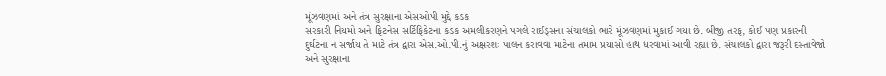મૂંઝવણમાં અને તંત્ર સુરક્ષાના એસઓપી મુદ્દે કડક
સરકારી નિયમો અને ફિટનેસ સર્ટિફિકેટના કડક અમલીકરણને પગલે રાઈડ્સના સંચાલકો ભારે મૂંઝવણમાં મુકાઈ ગયા છે. બીજી તરફ, કોઈ પણ પ્રકારની દુર્ઘટના ન સર્જાય તે માટે તંત્ર દ્વારા એસ.ઓ.પી.નું અક્ષરશઃ પાલન કરાવવા માટેના તમામ પ્રયાસો હાથ ધરવામાં આવી રહ્યા છે. સંચાલકો દ્વારા જરૂરી દસ્તાવેજો અને સુરક્ષાના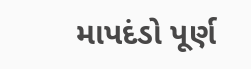માપદંડો પૂર્ણ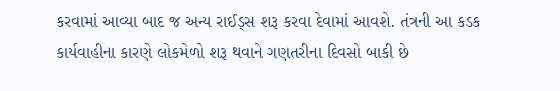કરવામાં આવ્યા બાદ જ અન્ય રાઈડ્સ શરૂ કરવા દેવામાં આવશે. તંત્રની આ કડક કાર્યવાહીના કારણે લોકમેળો શરૂ થવાને ગણતરીના દિવસો બાકી છે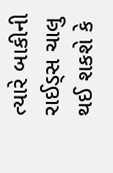ત્યારે બાકીની રાઈડ્સ ચાલુ થઈ શકશે કે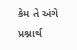કેમ તે અંગે પ્રશ્નાર્થ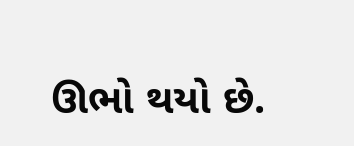ઊભો થયો છે.